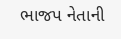ભાજપ નેતાની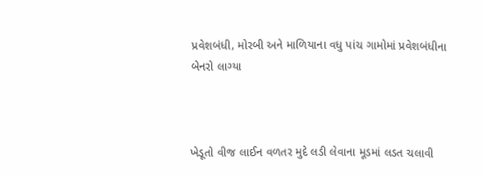પ્રવેશબંધી, મોરબી અને માળિયાના વધુ પાંચ ગામોમાં પ્રવેશબંધીના બેનરો લાગ્યા



ખેડૂતો વીજ લાઈન વળતર મુદે લડી લેવાના મૂડમાં લડત ચલાવી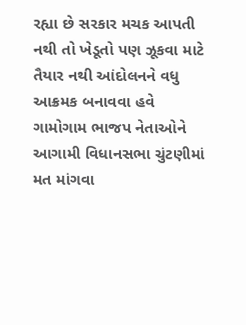રહ્યા છે સરકાર મચક આપતી નથી તો ખેડૂતો પણ ઝૂકવા માટે તૈયાર નથી આંદોલનને વધુ આક્રમક બનાવવા હવે ગામોગામ ભાજપ નેતાઓને આગામી વિધાનસભા ચુંટણીમાં મત માંગવા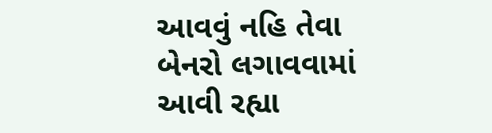આવવું નહિ તેવા બેનરો લગાવવામાં આવી રહ્યા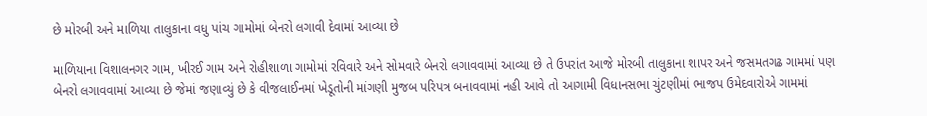છે મોરબી અને માળિયા તાલુકાના વધુ પાંચ ગામોમાં બેનરો લગાવી દેવામાં આવ્યા છે

માળિયાના વિશાલનગર ગામ, ખીરઈ ગામ અને રોહીશાળા ગામોમાં રવિવારે અને સોમવારે બેનરો લગાવવામાં આવ્યા છે તે ઉપરાંત આજે મોરબી તાલુકાના શાપર અને જસમતગઢ ગામમાં પણ બેનરો લગાવવામાં આવ્યા છે જેમાં જણાવ્યું છે કે વીજલાઈનમાં ખેડૂતોની માંગણી મુજબ પરિપત્ર બનાવવામાં નહી આવે તો આગામી વિધાનસભા ચુંટણીમાં ભાજપ ઉમેદવારોએ ગામમાં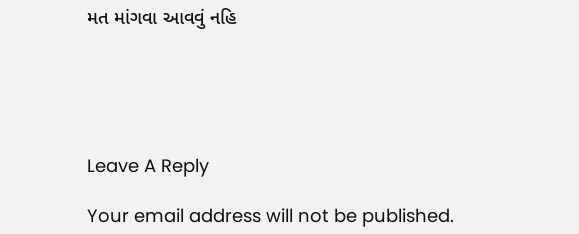મત માંગવા આવવું નહિ





Leave A Reply

Your email address will not be published.